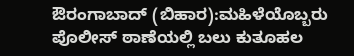ಔರಂಗಾಬಾದ್‌ (ಬಿಹಾರ):ಮಹಿಳೆಯೊಬ್ಬರು ಪೊಲೀಸ್‌ ಠಾಣೆಯಲ್ಲಿ ಬಲು ಕುತೂಹಲ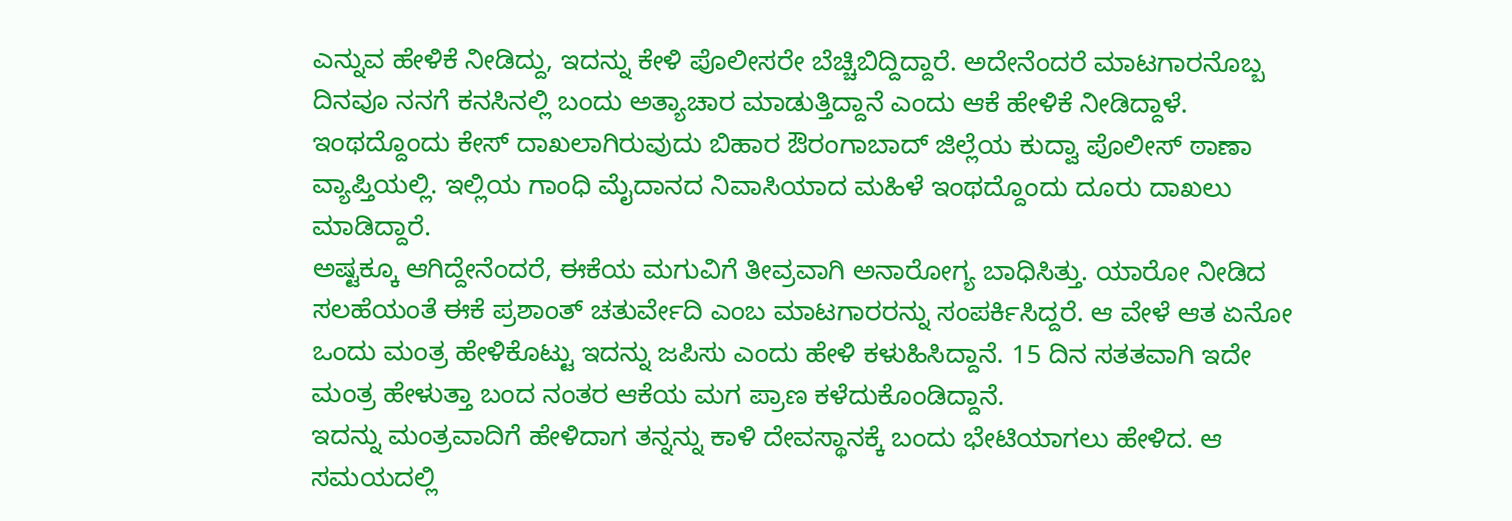ಎನ್ನುವ ಹೇಳಿಕೆ ನೀಡಿದ್ದು, ಇದನ್ನು ಕೇಳಿ ಪೊಲೀಸರೇ ಬೆಚ್ಚಿಬಿದ್ದಿದ್ದಾರೆ. ಅದೇನೆಂದರೆ ಮಾಟಗಾರನೊಬ್ಬ ದಿನವೂ ನನಗೆ ಕನಸಿನಲ್ಲಿ ಬಂದು ಅತ್ಯಾಚಾರ ಮಾಡುತ್ತಿದ್ದಾನೆ ಎಂದು ಆಕೆ ಹೇಳಿಕೆ ನೀಡಿದ್ದಾಳೆ.
ಇಂಥದ್ದೊಂದು ಕೇಸ್‌ ದಾಖಲಾಗಿರುವುದು ಬಿಹಾರ ಔರಂಗಾಬಾದ್ ಜಿಲ್ಲೆಯ ಕುದ್ವಾ ಪೊಲೀಸ್ ಠಾಣಾ ವ್ಯಾಪ್ತಿಯಲ್ಲಿ. ಇಲ್ಲಿಯ ಗಾಂಧಿ ಮೈದಾನದ ನಿವಾಸಿಯಾದ ಮಹಿಳೆ ಇಂಥದ್ದೊಂದು ದೂರು ದಾಖಲು ಮಾಡಿದ್ದಾರೆ.
ಅಷ್ಟಕ್ಕೂ ಆಗಿದ್ದೇನೆಂದರೆ, ಈಕೆಯ ಮಗುವಿಗೆ ತೀವ್ರವಾಗಿ ಅನಾರೋಗ್ಯ ಬಾಧಿಸಿತ್ತು. ಯಾರೋ ನೀಡಿದ ಸಲಹೆಯಂತೆ ಈಕೆ ಪ್ರಶಾಂತ್‌ ಚತುರ್ವೇದಿ ಎಂಬ ಮಾಟಗಾರರನ್ನು ಸಂಪರ್ಕಿಸಿದ್ದರೆ. ಆ ವೇಳೆ ಆತ ಏನೋ ಒಂದು ಮಂತ್ರ ಹೇಳಿಕೊಟ್ಟು ಇದನ್ನು ಜಪಿಸು ಎಂದು ಹೇಳಿ ಕಳುಹಿಸಿದ್ದಾನೆ. 15 ದಿನ ಸತತವಾಗಿ ಇದೇ ಮಂತ್ರ ಹೇಳುತ್ತಾ ಬಂದ ನಂತರ ಆಕೆಯ ಮಗ ಪ್ರಾಣ ಕಳೆದುಕೊಂಡಿದ್ದಾನೆ.
ಇದನ್ನು ಮಂತ್ರವಾದಿಗೆ ಹೇಳಿದಾಗ ತನ್ನನ್ನು ಕಾಳಿ ದೇವಸ್ಥಾನಕ್ಕೆ ಬಂದು ಭೇಟಿಯಾಗಲು ಹೇಳಿದ. ಆ ಸಮಯದಲ್ಲಿ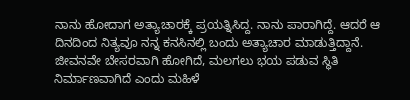ನಾನು ಹೋದಾಗ ಅತ್ಯಾಚಾರಕ್ಕೆ ಪ್ರಯತ್ನಿಸಿದ್ದ. ನಾನು ಪಾರಾಗಿದ್ದೆ. ಆದರೆ ಆ ದಿನದಿಂದ ನಿತ್ಯವೂ ನನ್ನ ಕನಸಿನಲ್ಲಿ ಬಂದು ಅತ್ಯಾಚಾರ ಮಾಡುತ್ತಿದ್ದಾನೆ. ಜೀವನವೇ ಬೇಸರವಾಗಿ ಹೋಗಿದೆ, ಮಲಗಲು ಭಯ ಪಡುವ ಸ್ಥಿತಿ ನಿರ್ಮಾಣವಾಗಿದೆ ಎಂದು ಮಹಿಳೆ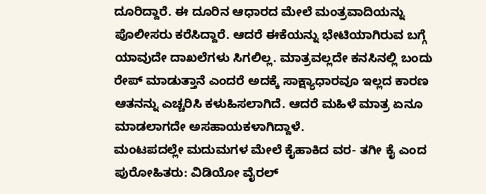ದೂರಿದ್ದಾರೆ. ಈ ದೂರಿನ ಆಧಾರದ ಮೇಲೆ ಮಂತ್ರವಾದಿಯನ್ನು ಪೊಲೀಸರು ಕರೆಸಿದ್ದಾರೆ. ಆದರೆ ಈಕೆಯನ್ನು ಭೇಟಿಯಾಗಿರುವ ಬಗ್ಗೆ ಯಾವುದೇ ದಾಖಲೆಗಳು ಸಿಗಲಿಲ್ಲ. ಮಾತ್ರವಲ್ಲದೇ ಕನಸಿನಲ್ಲಿ ಬಂದು ರೇಪ್‌ ಮಾಡುತ್ತಾನೆ ಎಂದರೆ ಅದಕ್ಕೆ ಸಾಕ್ಷ್ಯಾಧಾರವೂ ಇಲ್ಲದ ಕಾರಣ ಆತನನ್ನು ಎಚ್ಚರಿಸಿ ಕಳುಹಿಸಲಾಗಿದೆ. ಆದರೆ ಮಹಿಳೆ ಮಾತ್ರ ಏನೂ ಮಾಡಲಾಗದೇ ಅಸಹಾಯಕಳಾಗಿದ್ದಾಳೆ.
ಮಂ‍‍ಟಪದಲ್ಲೇ ಮದುಮಗಳ ಮೇಲೆ ಕೈಹಾಕಿದ ವರ- ತಗೀ ಕೈ ಎಂದ ಪುರೋಹಿತರು: ವಿಡಿಯೋ ವೈರಲ್‌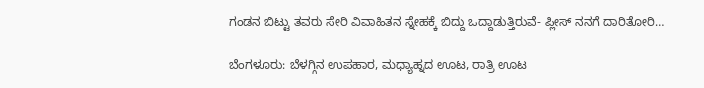ಗಂಡನ ಬಿಟ್ಟು ತವರು ಸೇರಿ ವಿವಾಹಿತನ ಸ್ನೇಹಕ್ಕೆ ಬಿದ್ದು ಒದ್ದಾಡುತ್ತಿರುವೆ- ಪ್ಲೀಸ್‌ ನನಗೆ ದಾರಿತೋರಿ…

ಬೆಂಗಳೂರು: ಬೆಳಗ್ಗಿನ ಉಪಹಾರ, ಮಧ್ಯಾಹ್ನದ ಊಟ, ರಾತ್ರಿ ಊಟ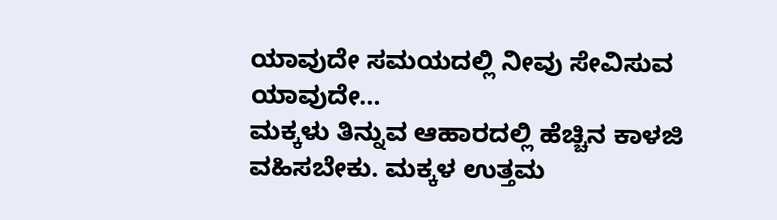ಯಾವುದೇ ಸಮಯದಲ್ಲಿ ನೀವು ಸೇವಿಸುವ ಯಾವುದೇ…
ಮಕ್ಕಳು ತಿನ್ನುವ ಆಹಾರದಲ್ಲಿ ಹೆಚ್ಚಿನ ಕಾಳಜಿ ವಹಿಸಬೇಕು. ಮಕ್ಕಳ ಉತ್ತಮ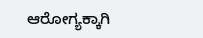ಆರೋಗ್ಯಕ್ಕಾಗಿ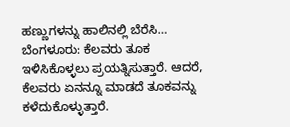ಹಣ್ಣುಗಳನ್ನು ಹಾಲಿನಲ್ಲಿ ಬೆರೆಸಿ…
ಬೆಂಗಳೂರು: ಕೆಲವರು ತೂಕ ಇಳಿಸಿಕೊಳ್ಳಲು ಪ್ರಯತ್ನಿಸುತ್ತಾರೆ. ಆದರೆ, ಕೆಲವರು ಏನನ್ನೂ ಮಾಡದೆ ತೂಕವನ್ನು ಕಳೆದುಕೊಳ್ಳುತ್ತಾರೆ.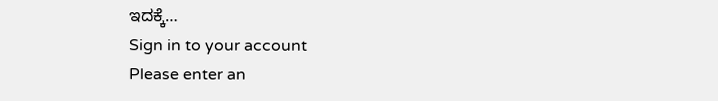ಇದಕ್ಕೆ…
Sign in to your account
Please enter an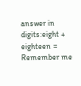answer in digits:eight + eighteen =
Remember me